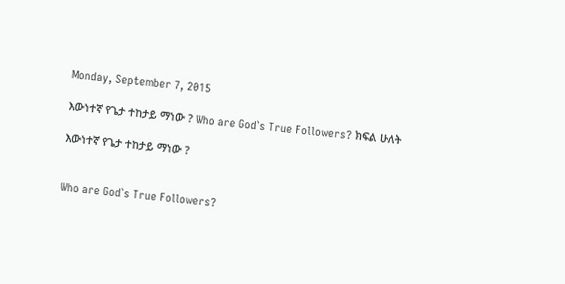Monday, September 7, 2015

እውነተኛ የጌታ ተከታይ ማነው ? Who are God`s True Followers? ክፍል ሁለት

እውነተኛ የጌታ ተከታይ ማነው ?


Who are God`s True Followers?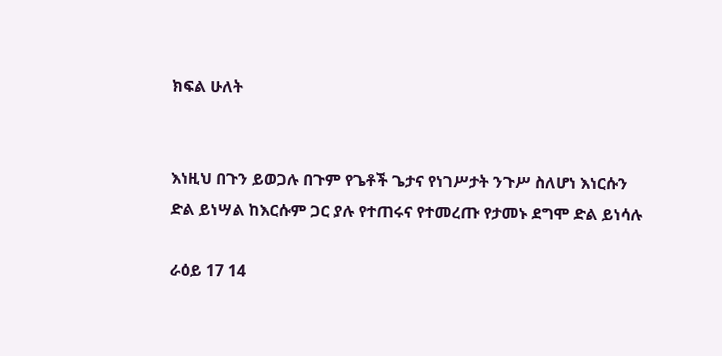ክፍል ሁለት


እነዚህ በጉን ይወጋሉ በጉም የጌቶች ጌታና የነገሥታት ንጉሥ ስለሆነ እነርሱን
ድል ይነሣል ከእርሱም ጋር ያሉ የተጠሩና የተመረጡ የታመኑ ደግሞ ድል ይነሳሉ

ራዕይ 17 14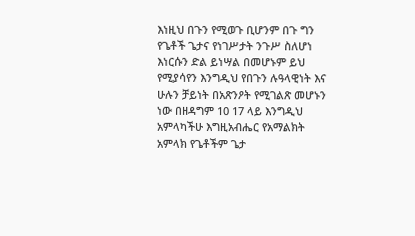እነዚህ በጉን የሚወጉ ቢሆንም በጉ ግን የጌቶች ጌታና የነገሥታት ንጉሥ ስለሆነ እነርሱን ድል ይነሣል በመሆኑም ይህ የሚያሳየን እንግዲህ የበጉን ሉዓላዊነት እና ሁሉን ቻይነት በአጽንዖት የሚገልጽ መሆኑን ነው በዘዳግም 10 17 ላይ እንግዲህ አምላካችሁ እግዚአብሔር የአማልክት አምላክ የጌቶችም ጌታ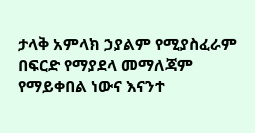ታላቅ አምላክ ኃያልም የሚያስፈራም በፍርድ የማያደላ መማለጃም የማይቀበል ነውና እናንተ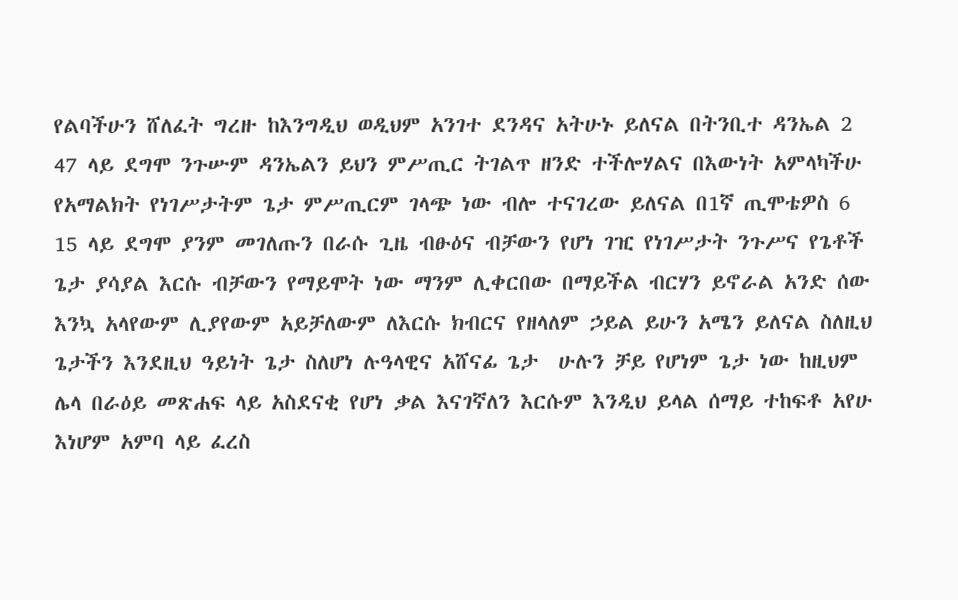የልባችሁን ሸለፈት ግረዙ ከእንግዲህ ወዲህም አንገተ ደንዳና አትሁኑ ይለናል በትንቢተ ዳንኤል 2 47 ላይ ደግሞ ንጉሡም ዳንኤልን ይህን ምሥጢር ትገልጥ ዘንድ ተችሎሃልና በእውነት አምላካችሁ የአማልክት የነገሥታትም ጌታ ምሥጢርም ገላጭ ነው ብሎ ተናገረው ይለናል በ1ኛ ጢሞቴዎስ 6 15 ላይ ደግሞ ያንም መገለጡን በራሱ ጊዜ ብፁዕና ብቻውን የሆነ ገዢ የነገሥታት ንጉሥና የጌቶች ጌታ ያሳያል እርሱ ብቻውን የማይሞት ነው ማንም ሊቀርበው በማይችል ብርሃን ይኖራል አንድ ሰው እንኳ አላየውም ሊያየውም አይቻለውም ለእርሱ ክብርና የዘላለም ኃይል ይሁን አሜን ይለናል ስለዚህ ጌታችን እንደዚህ ዓይነት ጌታ ስለሆነ ሉዓላዊና አሸናፊ ጌታ  ሁሉን ቻይ የሆነም ጌታ ነው ከዚህም ሌላ በራዕይ መጽሐፍ ላይ አስደናቂ የሆነ ቃል እናገኛለን እርሱም እንዲህ ይላል ሰማይ ተከፍቶ አየሁ እነሆም አምባ ላይ ፈረስ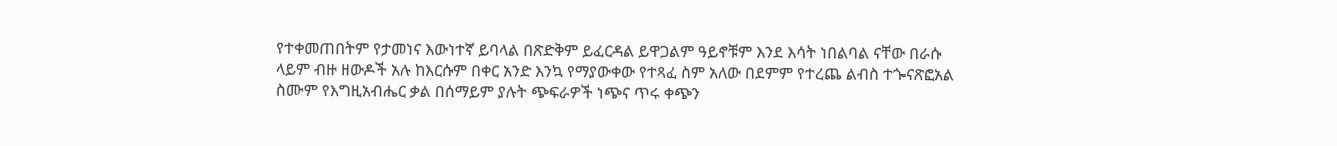የተቀመጠበትም የታመነና እውነተኛ ይባላል በጽድቅም ይፈርዳል ይዋጋልም ዓይኖቹም እንደ እሳት ነበልባል ናቸው በራሱ ላይም ብዙ ዘውዶች አሉ ከእርሱም በቀር አንድ እንኳ የማያውቀው የተጻፈ ስም አለው በደምም የተረጨ ልብስ ተጐናጽፎአል ስሙም የእግዚአብሔር ቃል በሰማይም ያሉት ጭፍራዎች ነጭና ጥሩ ቀጭን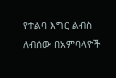የተልባ እግር ልብስ ለብሰው በአምባላዮች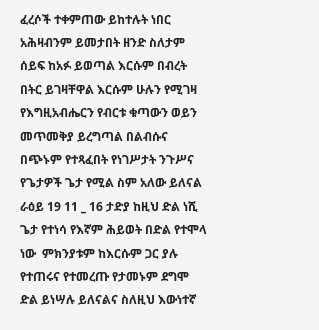ፈረሶች ተቀምጠው ይከተሉት ነበር አሕዛብንም ይመታበት ዘንድ ስለታም ሰይፍ ከአፉ ይወጣል እርሱም በብረት በትር ይገዛቸዋል እርሱም ሁሉን የሚገዛ የእግዚአብሔርን የብርቱ ቁጣውን ወይን መጥመቅያ ይረግጣል በልብሱና በጭኑም የተጻፈበት የነገሥታት ንጉሥና የጌታዎች ጌታ የሚል ስም አለው ይለናል ራዕይ 19 11 _ 16 ታድያ ከዚህ ድል ነሺ ጌታ የተነሳ የእኛም ሕይወት በድል የተሞላ ነው  ምክንያቱም ከእርሱም ጋር ያሉ የተጠሩና የተመረጡ የታመኑም ደግሞ ድል ይነሣሉ ይለናልና ስለዚህ እውነተኛ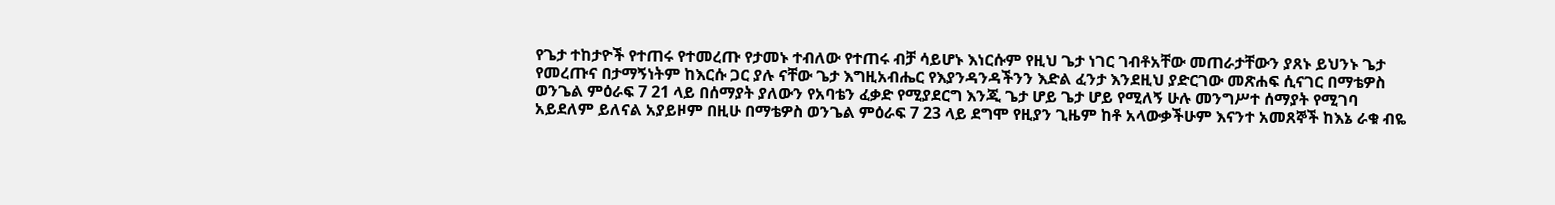የጌታ ተከታዮች የተጠሩ የተመረጡ የታመኑ ተብለው የተጠሩ ብቻ ሳይሆኑ እነርሱም የዚህ ጌታ ነገር ገብቶአቸው መጠራታቸውን ያጸኑ ይህንኑ ጌታ የመረጡና በታማኝነትም ከእርሱ ጋር ያሉ ናቸው ጌታ እግዚአብሔር የእያንዳንዳችንን እድል ፈንታ እንደዚህ ያድርገው መጽሐፍ ሲናገር በማቴዎስ ወንጌል ምዕራፍ 7 21 ላይ በሰማያት ያለውን የአባቴን ፈቃድ የሚያደርግ እንጂ ጌታ ሆይ ጌታ ሆይ የሚለኝ ሁሉ መንግሥተ ሰማያት የሚገባ አይደለም ይለናል አያይዞም በዚሁ በማቴዎስ ወንጌል ምዕራፍ 7 23 ላይ ደግሞ የዚያን ጊዜም ከቶ አላውቃችሁም እናንተ አመጸኞች ከእኔ ራቁ ብዬ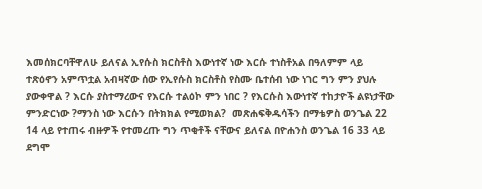እመሰክርባቸዋለሁ ይለናል ኢየሱስ ክርስቶስ እውነተኛ ነው እርሱ ተነስቶአል በዓለምም ላይ ተጽዕኖን አምጥቷል አብዛኛው ሰው የኢየሱስ ክርስቶስ የስሙ ቤተሰብ ነው ነገር ግን ምን ያህሉ ያውቀዋል ? እርሱ ያስተማረውና የእርሱ ተልዕኮ ምን ነበር ? የእርሱስ እውነተኛ ተከታዮች ልዩነታቸው ምንድርነው ?ማንስ ነው እርሱን በትክክል የሚወክል?  መጽሐፍቅዱሳችን በማቴዎስ ወንጌል 22 14 ላይ የተጠሩ ብዙዎች የተመረጡ ግን ጥቂቶች ናቸውና ይለናል በዮሐንስ ወንጌል 16 33 ላይ ደግሞ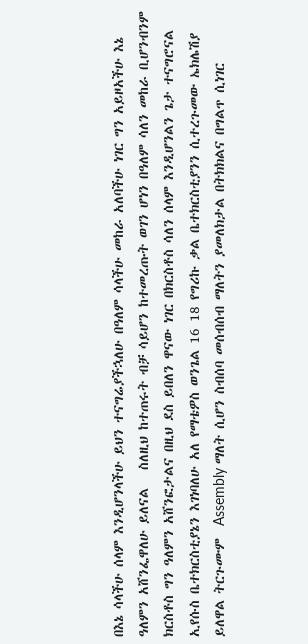በእኔ ሳላችሁ ሰላም እንዲሆንላችሁ ይህን ተናግሬያችኋለሁ በዓለም ሳላችሁ መከራ አለባችሁ ነገር ግን አይዞአችሁ እኔ ዓለምን አሸንፌዋለሁ ይለናል   ስለዚህ ከተጠሩት ብቻ ሳይሆን ከተመረጡት ወገን ሆነን በዓለም ሳለን መከራ ቢሆንብንም ክርስቶስ ግን ዓለምን አሸንፎታልና በዚህ ደስ ይበለን ዋናው ነገር በክርስቶስ ሳለን ሰላም እንዲሆንልን ጌታ ተናግሮናል ኢየሱስ ቤተክርስቲያኔን እገነባለሁ አለ የማቴዎስ ወንጌል 16 18 የግሪኩ ቃል ቤተክርስቲያንን ሲተረጉመው ኤክሌሽያ ይለዋል ትርጉሙም  Assembly ማለት ሲሆን ስብሰባ መሰብሰብ ማለትን ያመለክታል በትክክልና በግልጥ ሲነገር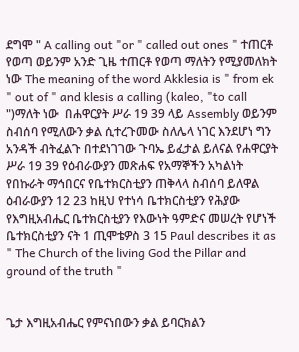ደግሞ " A calling out "or " called out ones " ተጠርቶ የወጣ ወይንም አንድ ጊዜ ተጠርቶ የወጣ ማለትን የሚያመለክት ነው The meaning of the word Akklesia is " from ek " out of " and klesis a calling (kaleo, "to call ")ማለት ነው  በሐዋርያት ሥራ 19 39 ላይ Assembly ወይንም ስብሰባ የሚለውን ቃል ሲተረጉመው ስለሌላ ነገር እንደሆነ ግን አንዳች ብትፈልጉ በተደነገገው ጉባኤ ይፈታል ይለናል የሐዋርያት ሥራ 19 39 የዕብራውያን መጽሐፍ የአማኞችን አካልነት የበኩራት ማኅበርና የቤተክርስቲያን ጠቅላላ ስብሰባ ይለዋል ዕብራውያን 12 23 ከዚህ የተነሳ ቤተክርስቲያን የሕያው የእግዚአብሔር ቤተክርስቲያን የእውነት ዓምድና መሠረት የሆነች ቤተክርስቲያን ናት 1 ጢሞቴዎስ 3 15 Paul describes it as " The Church of the living God the Pillar and ground of the truth "


ጌታ እግዚአብሔር የምናነበውን ቃል ይባርክልን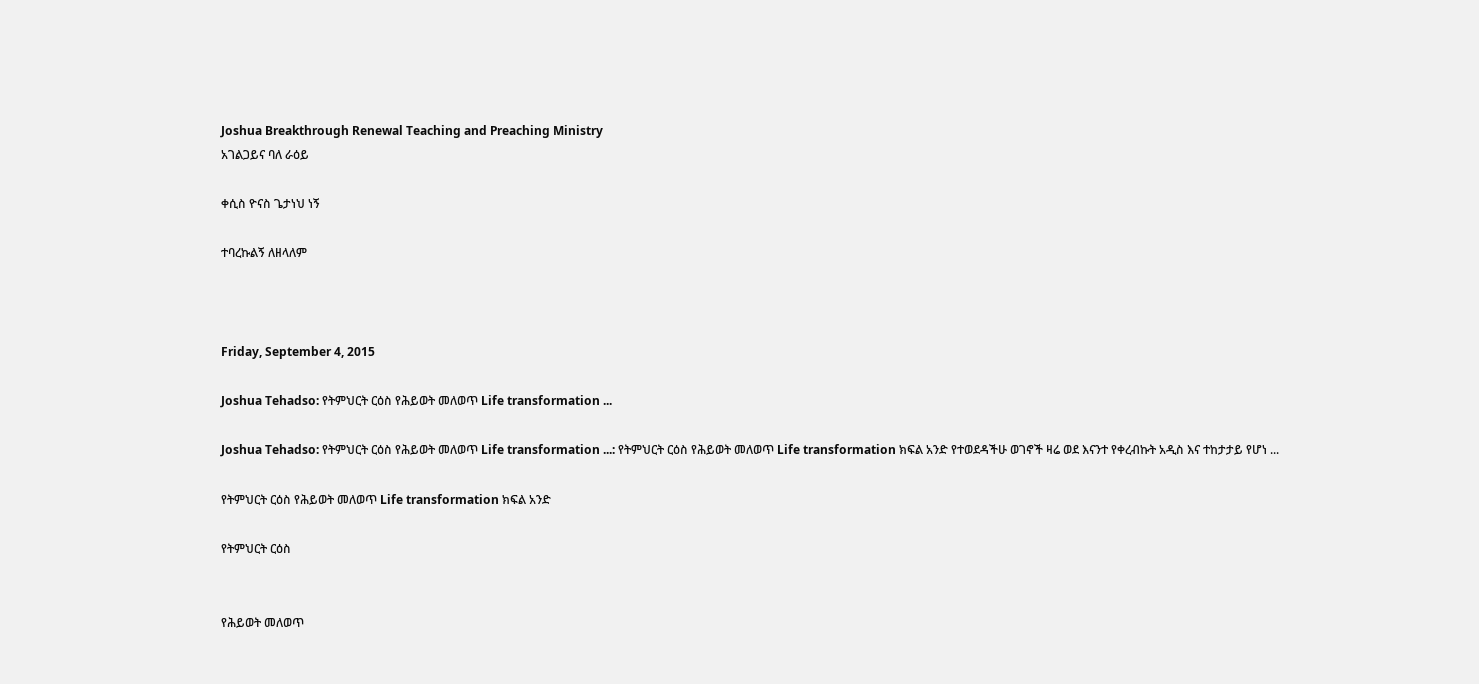Joshua Breakthrough Renewal Teaching and Preaching Ministry
አገልጋይና ባለ ራዕይ

ቀሲስ ዮናስ ጌታነህ ነኝ

ተባረኩልኝ ለዘላለም



Friday, September 4, 2015

Joshua Tehadso: የትምህርት ርዕስ የሕይወት መለወጥ Life transformation ...

Joshua Tehadso: የትምህርት ርዕስ የሕይወት መለወጥ Life transformation ...: የትምህርት ርዕስ የሕይወት መለወጥ Life transformation ክፍል አንድ የተወደዳችሁ ወገኖች ዛሬ ወደ እናንተ የቀረብኩት አዲስ እና ተከታታይ የሆነ ...

የትምህርት ርዕስ የሕይወት መለወጥ Life transformation ክፍል አንድ

የትምህርት ርዕስ


የሕይወት መለወጥ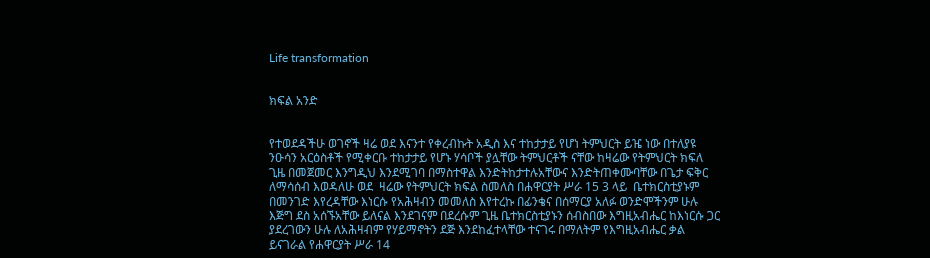Life transformation


ክፍል አንድ


የተወደዳችሁ ወገኖች ዛሬ ወደ እናንተ የቀረብኩት አዲስ እና ተከታታይ የሆነ ትምህርት ይዤ ነው በተለያዩ ንዑሳን አርዕስቶች የሚቀርቡ ተከታታይ የሆኑ ሃሳቦች ያሏቸው ትምህርቶች ናቸው ከዛሬው የትምህርት ክፍለ ጊዜ በመጀመር እንግዲህ እንደሚገባ በማስተዋል እንድትከታተሉአቸውና እንድትጠቀሙባቸው በጌታ ፍቅር ለማሳሰብ እወዳለሁ ወደ  ዛሬው የትምህርት ክፍል ስመለስ በሐዋርያት ሥራ 15 3 ላይ  ቤተክርስቲያኑም በመንገድ እየረዳቸው እነርሱ የአሕዛብን መመለስ እየተረኩ በፊንቄና በሰማርያ አለፉ ወንድሞችንም ሁሉ እጅግ ደስ አሰኙአቸው ይለናል እንደገናም በደረሱም ጊዜ ቤተክርስቲያኑን ሰብስበው እግዚአብሔር ከእነርሱ ጋር ያደረገውን ሁሉ ለአሕዛብም የሃይማኖትን ደጅ እንደከፈተላቸው ተናገሩ በማለትም የእግዚአብሔር ቃል ይናገራል የሐዋርያት ሥራ 14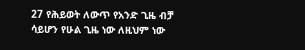27 የሕይወት ለውጥ የአንድ ጊዜ ብቻ ሳይሆን የሁል ጊዜ ነው ለዚህም ነው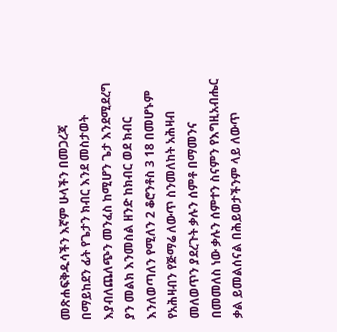መጽሐፍቅዱሳችን እኛም ሁላችን በመጋረጃ በማይከደን ፊት የጌታን ክብር እንደ መስታወት እያብለጨለጭን መንፈስ ከሚሆን ጌታ እንደሚደረግ ያን መልክ እንመስል ዘንድ ከክብር ወደ ክብር እንለወጣለን የሚለን 2 ቆሮንቶስ 3 18 በመሆኑም የአሕዛብን የጅማሬ ለውጥ ስንመለከት አሕዛብ መለወጥን ያደረጉት ቃሉን ሰምቶ በማመንና በመመለስ ነው ቃሉን ሰምተን ስናምን የእግዚአብሔር ቃል ይመልሰናል በሕይወታችንም ላይ ለውጥ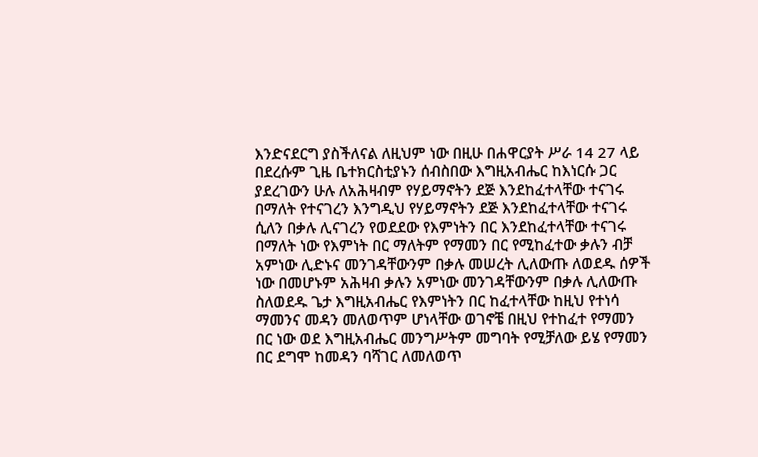እንድናደርግ ያስችለናል ለዚህም ነው በዚሁ በሐዋርያት ሥራ 14 27 ላይ  በደረሱም ጊዜ ቤተክርስቲያኑን ሰብስበው እግዚአብሔር ከእነርሱ ጋር ያደረገውን ሁሉ ለአሕዛብም የሃይማኖትን ደጅ እንደከፈተላቸው ተናገሩ በማለት የተናገረን እንግዲህ የሃይማኖትን ደጅ እንደከፈተላቸው ተናገሩ ሲለን በቃሉ ሊናገረን የወደደው የእምነትን በር እንደከፈተላቸው ተናገሩ በማለት ነው የእምነት በር ማለትም የማመን በር የሚከፈተው ቃሉን ብቻ አምነው ሊድኑና መንገዳቸውንም በቃሉ መሠረት ሊለውጡ ለወደዱ ሰዎች ነው በመሆኑም አሕዛብ ቃሉን አምነው መንገዳቸውንም በቃሉ ሊለውጡ ስለወደዱ ጌታ እግዚአብሔር የእምነትን በር ከፈተላቸው ከዚህ የተነሳ ማመንና መዳን መለወጥም ሆነላቸው ወገኖቼ በዚህ የተከፈተ የማመን በር ነው ወደ እግዚአብሔር መንግሥትም መግባት የሚቻለው ይሄ የማመን በር ደግሞ ከመዳን ባሻገር ለመለወጥ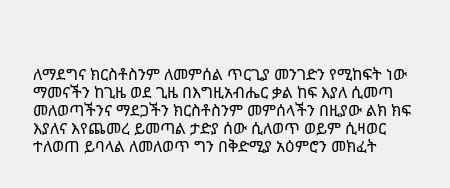ለማደግና ክርስቶስንም ለመምሰል ጥርጊያ መንገድን የሚከፍት ነው ማመናችን ከጊዜ ወደ ጊዜ በእግዚአብሔር ቃል ከፍ እያለ ሲመጣ መለወጣችንና ማደጋችን ክርስቶስንም መምሰላችን በዚያው ልክ ክፍ እያለና እየጨመረ ይመጣል ታድያ ሰው ሲለወጥ ወይም ሲዛወር ተለወጠ ይባላል ለመለወጥ ግን በቅድሚያ አዕምሮን መክፈት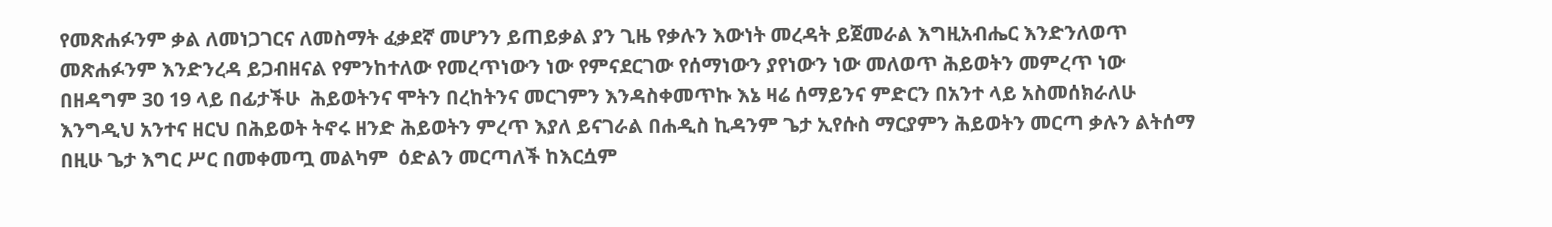የመጽሐፉንም ቃል ለመነጋገርና ለመስማት ፈቃደኛ መሆንን ይጠይቃል ያን ጊዜ የቃሉን እውነት መረዳት ይጀመራል እግዚአብሔር እንድንለወጥ መጽሐፉንም እንድንረዳ ይጋብዘናል የምንከተለው የመረጥነውን ነው የምናደርገው የሰማነውን ያየነውን ነው መለወጥ ሕይወትን መምረጥ ነው በዘዳግም 30 19 ላይ በፊታችሁ  ሕይወትንና ሞትን በረከትንና መርገምን እንዳስቀመጥኩ እኔ ዛሬ ሰማይንና ምድርን በአንተ ላይ አስመሰክራለሁ እንግዲህ አንተና ዘርህ በሕይወት ትኖሩ ዘንድ ሕይወትን ምረጥ እያለ ይናገራል በሐዲስ ኪዳንም ጌታ ኢየሱስ ማርያምን ሕይወትን መርጣ ቃሉን ልትሰማ በዚሁ ጌታ እግር ሥር በመቀመጧ መልካም  ዕድልን መርጣለች ከእርሷም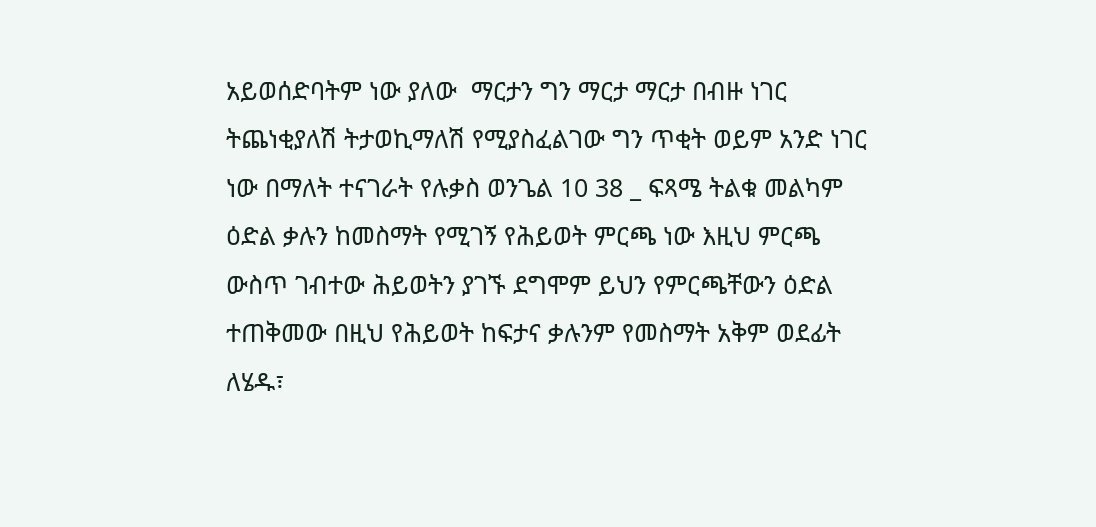አይወሰድባትም ነው ያለው  ማርታን ግን ማርታ ማርታ በብዙ ነገር ትጨነቂያለሽ ትታወኪማለሽ የሚያስፈልገው ግን ጥቂት ወይም አንድ ነገር ነው በማለት ተናገራት የሉቃስ ወንጌል 10 38 _ ፍጻሜ ትልቁ መልካም ዕድል ቃሉን ከመስማት የሚገኝ የሕይወት ምርጫ ነው እዚህ ምርጫ ውስጥ ገብተው ሕይወትን ያገኙ ደግሞም ይህን የምርጫቸውን ዕድል ተጠቅመው በዚህ የሕይወት ከፍታና ቃሉንም የመስማት አቅም ወደፊት ለሄዱ፣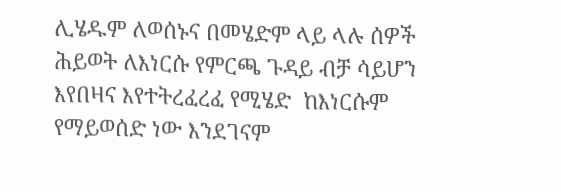ሊሄዱም ለወሰኑና በመሄድም ላይ ላሉ ሰዎች  ሕይወት ለእነርሱ የምርጫ ጉዳይ ብቻ ሳይሆን እየበዛና እየተትረፈረፈ የሚሄድ  ከእነርሱም  የማይወሰድ ነው እንደገናም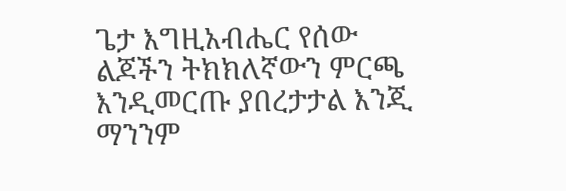ጌታ እግዚአብሔር የሰው ልጆችን ትክክለኛውን ምርጫ እንዲመርጡ ያበረታታል እንጂ ማንንም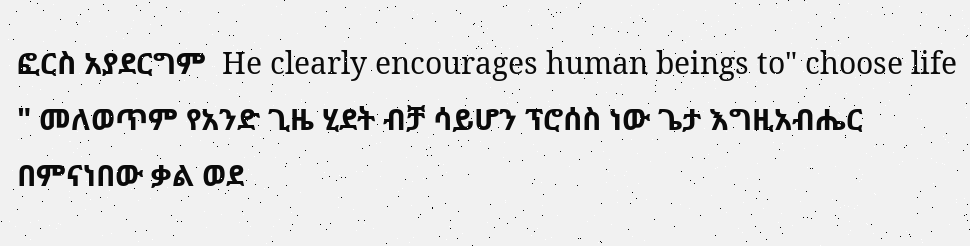ፎርስ አያደርግም  He clearly encourages human beings to" choose life " መለወጥም የአንድ ጊዜ ሂደት ብቻ ሳይሆን ፕሮሰስ ነው ጌታ እግዚአብሔር በምናነበው ቃል ወደ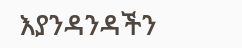እያንዳንዳችን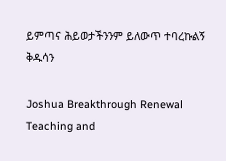ይምጣና ሕይወታችንንም ይለውጥ ተባረኩልኝ ቅዱሳን

Joshua Breakthrough Renewal Teaching and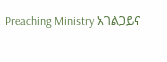Preaching Ministry አገልጋይና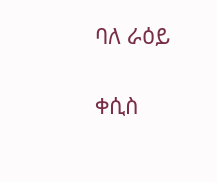ባለ ራዕይ

ቀሲስ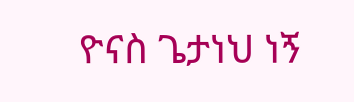ዮናስ ጌታነህ ነኝ